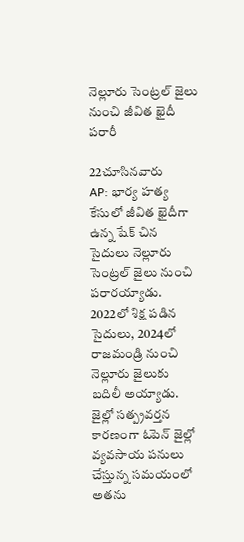నెల్లూరు సెంట్రల్ జైలు నుంచి జీవిత ఖైదీ పరారీ

22చూసినవారు
AP: భార్య హత్య కేసులో జీవిత ఖైదీగా ఉన్న షేక్ చిన సైదులు నెల్లూరు సెంట్రల్ జైలు నుంచి పరారయ్యాడు. 2022లో శిక్ష పడిన సైదులు, 2024లో రాజమండ్రి నుంచి నెల్లూరు జైలుకు బదిలీ అయ్యాడు. జైల్లో సత్ప్రవర్తన కారణంగా ఓపెన్ జైల్లో వ్యవసాయ పనులు చేస్తున్న సమయంలో అతను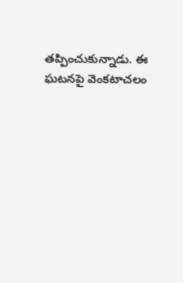తప్పించుకున్నాడు. ఈ ఘటనపై వెంకటాచలం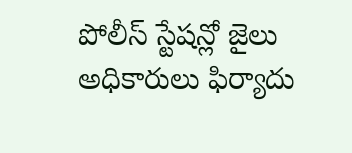పోలీస్ స్టేషన్లో జైలు అధికారులు ఫిర్యాదు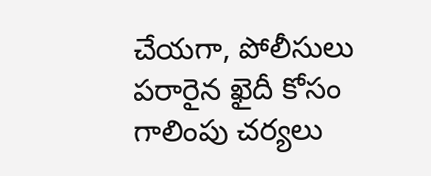చేయగా, పోలీసులు పరారైన ఖైదీ కోసం గాలింపు చర్యలు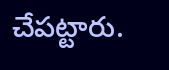చేపట్టారు.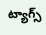ట్యాగ్స్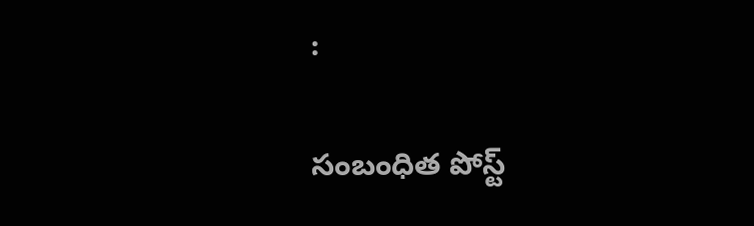:

సంబంధిత పోస్ట్